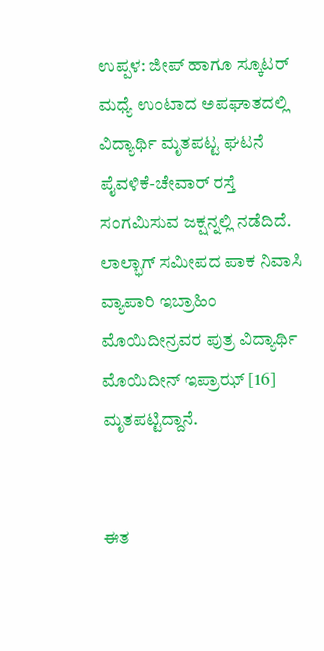ಉಪ್ಪಳ: ಜೀಪ್ ಹಾಗೂ ಸ್ಕೂಟರ್ ಮಧ್ಯೆ ಉಂಟಾದ ಅಪಘಾತದಲ್ಲಿ ವಿದ್ಯಾರ್ಥಿ ಮೃತಪಟ್ಟ ಘಟನೆ ಪೈವಳಿಕೆ-ಚೇವಾರ್ ರಸ್ತೆ ಸಂಗಮಿಸುವ ಜಕ್ಷನ್ನಲ್ಲಿ ನಡೆದಿದೆ. ಲಾಲ್ಭಾಗ್ ಸಮೀಪದ ಪಾಕ ನಿವಾಸಿ ವ್ಯಾಪಾರಿ ಇಬ್ರಾಹಿಂ ಮೊಯಿದೀನ್ರವರ ಪುತ್ರ ವಿದ್ಯಾರ್ಥಿ ಮೊಯಿದೀನ್ ಇಪ್ರಾಝ್ [16] ಮೃತಪಟ್ಟಿದ್ದಾನೆ.


ಈತ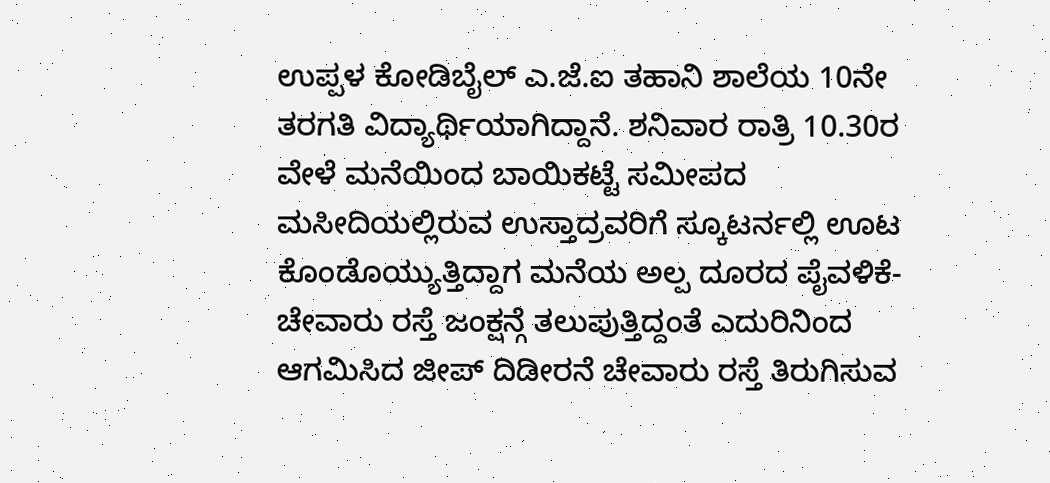ಉಪ್ಪಳ ಕೋಡಿಬೈಲ್ ಎ.ಜೆ.ಐ ತಹಾನಿ ಶಾಲೆಯ 10ನೇ ತರಗತಿ ವಿದ್ಯಾರ್ಥಿಯಾಗಿದ್ದಾನೆ. ಶನಿವಾರ ರಾತ್ರಿ 10.30ರ ವೇಳೆ ಮನೆಯಿಂದ ಬಾಯಿಕಟ್ಟೆ ಸಮೀಪದ ಮಸೀದಿಯಲ್ಲಿರುವ ಉಸ್ತಾದ್ರವರಿಗೆ ಸ್ಕೂಟರ್ನಲ್ಲಿ ಊಟ ಕೊಂಡೊಯ್ಯುತ್ತಿದ್ದಾಗ ಮನೆಯ ಅಲ್ಪ ದೂರದ ಪೈವಳಿಕೆ-ಚೇವಾರು ರಸ್ತೆ ಜಂಕ್ಷನ್ಗೆ ತಲುಪುತ್ತಿದ್ದಂತೆ ಎದುರಿನಿಂದ ಆಗಮಿಸಿದ ಜೀಪ್ ದಿಡೀರನೆ ಚೇವಾರು ರಸ್ತೆ ತಿರುಗಿಸುವ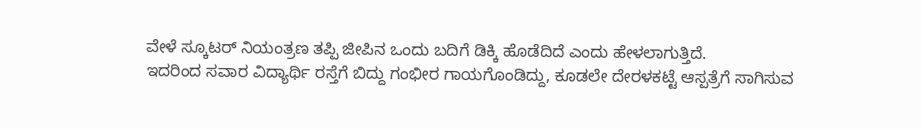ವೇಳೆ ಸ್ಕೂಟರ್ ನಿಯಂತ್ರಣ ತಪ್ಪಿ ಜೀಪಿನ ಒಂದು ಬದಿಗೆ ಡಿಕ್ಕಿ ಹೊಡೆದಿದೆ ಎಂದು ಹೇಳಲಾಗುತ್ತಿದೆ.
ಇದರಿಂದ ಸವಾರ ವಿದ್ಯಾರ್ಥಿ ರಸ್ತೆಗೆ ಬಿದ್ದು ಗಂಭೀರ ಗಾಯಗೊಂಡಿದ್ದು, ಕೂಡಲೇ ದೇರಳಕಟ್ಟೆ ಆಸ್ಪತ್ರೆಗೆ ಸಾಗಿಸುವ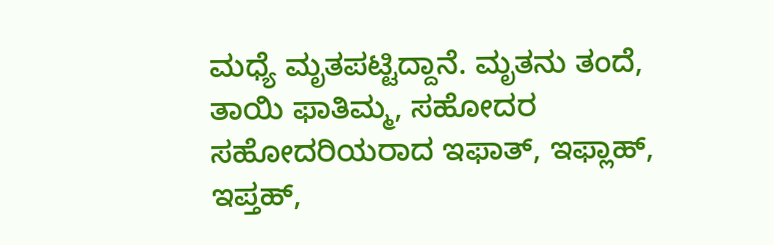ಮಧ್ಯೆ ಮೃತಪಟ್ಟಿದ್ದಾನೆ. ಮೃತನು ತಂದೆ, ತಾಯಿ ಫಾತಿಮ್ಮ, ಸಹೋದರ ಸಹೋದರಿಯರಾದ ಇಫಾತ್, ಇಫ್ಲಾಹ್, ಇಪ್ತಹ್,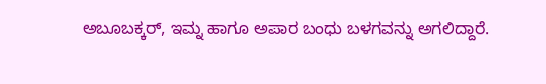ಅಬೂಬಕ್ಕರ್, ಇಮ್ನ ಹಾಗೂ ಅಪಾರ ಬಂಧು ಬಳಗವನ್ನು ಅಗಲಿದ್ದಾರೆ.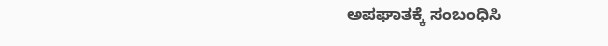ಅಪಘಾತಕ್ಕೆ ಸಂಬಂಧಿಸಿ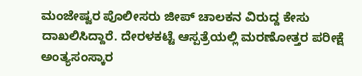ಮಂಜೇಷ್ವರ ಪೊಲೀಸರು ಜೀಪ್ ಚಾಲಕನ ವಿರುದ್ದ ಕೇಸು ದಾಖಲಿಸಿದ್ದಾರೆ. ದೇರಳಕಟ್ಟೆ ಆಸ್ಪತ್ರೆಯಲ್ಲಿ ಮರಣೋತ್ತರ ಪರೀಕ್ಷೆ ಅಂತ್ಯಸಂಸ್ಕಾರ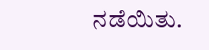ನಡೆಯಿತು.